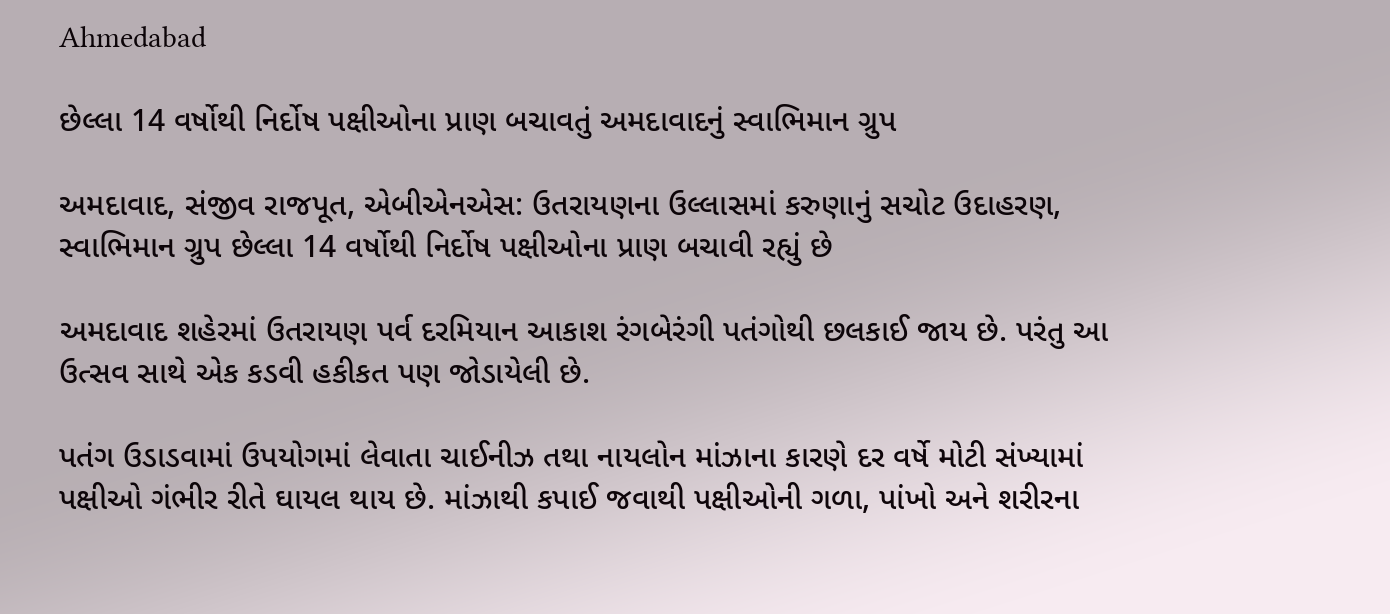Ahmedabad

છેલ્લા 14 વર્ષોથી નિર્દોષ પક્ષીઓના પ્રાણ બચાવતું અમદાવાદનું સ્વાભિમાન ગ્રુપ

અમદાવાદ, સંજીવ રાજપૂત, એબીએનએસ: ઉતરાયણના ઉલ્લાસમાં કરુણાનું સચોટ ઉદાહરણ, સ્વાભિમાન ગ્રુપ છેલ્લા 14 વર્ષોથી નિર્દોષ પક્ષીઓના પ્રાણ બચાવી રહ્યું છે

અમદાવાદ શહેરમાં ઉતરાયણ પર્વ દરમિયાન આકાશ રંગબેરંગી પતંગોથી છલકાઈ જાય છે. પરંતુ આ ઉત્સવ સાથે એક કડવી હકીકત પણ જોડાયેલી છે.

પતંગ ઉડાડવામાં ઉપયોગમાં લેવાતા ચાઈનીઝ તથા નાયલોન માંઝાના કારણે દર વર્ષે મોટી સંખ્યામાં પક્ષીઓ ગંભીર રીતે ઘાયલ થાય છે. માંઝાથી કપાઈ જવાથી પક્ષીઓની ગળા, પાંખો અને શરીરના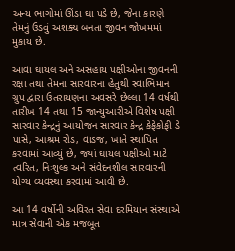અન્ય ભાગોમાં ઊંડા ઘા પડે છે, જેના કારણે તેમનું ઉડવું અશક્ય બનતા જીવન જોખમમાં મુકાય છે.

આવા ઘાયલ અને અસહાય પક્ષીઓના જીવનની રક્ષા તથા તેમના સારવારના હેતુથી સ્વાભિમાન ગ્રુપ દ્વારા ઉતરાયણના અવસરે છેલ્લા 14 વર્ષથી તારીખ 14 તથા 15 જાન્યુઆરીએ વિશેષ પક્ષી સારવાર કેન્દ્રનું આયોજન સારવાર કેન્દ્ર કેફેકોફી ડે પાસે, આશ્રમ રોડ, વાડજ, ખાતે સ્થાપિત કરવામાં આવ્યું છે, જ્યાં ઘાયલ પક્ષીઓ માટે ત્વરિત, નિઃશુલ્ક અને સંવેદનશીલ સારવારની યોગ્ય વ્યવસ્થા કરવામાં આવી છે.

આ 14 વર્ષોની અવિરત સેવા દરમિયાન સંસ્થાએ માત્ર સેવાની એક મજબૂત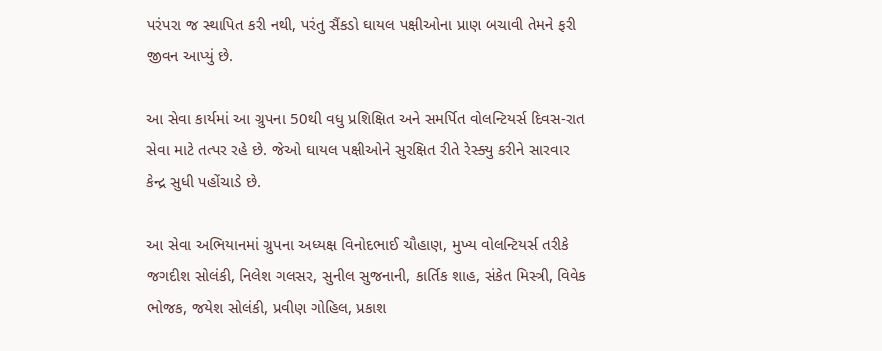પરંપરા જ સ્થાપિત કરી નથી, પરંતુ સૈંકડો ઘાયલ પક્ષીઓના પ્રાણ બચાવી તેમને ફરી જીવન આપ્યું છે.

આ સેવા કાર્યમાં આ ગ્રુપના 50થી વધુ પ્રશિક્ષિત અને સમર્પિત વોલન્ટિયર્સ દિવસ-રાત સેવા માટે તત્પર રહે છે. જેઓ ઘાયલ પક્ષીઓને સુરક્ષિત રીતે રેસ્ક્યુ કરીને સારવાર કેન્દ્ર સુધી પહોંચાડે છે.

આ સેવા અભિયાનમાં ગ્રુપના અધ્યક્ષ વિનોદભાઈ ચૌહાણ, મુખ્ય વોલન્ટિયર્સ તરીકે જગદીશ સોલંકી, નિલેશ ગલસર, સુનીલ સુજનાની, કાર્તિક શાહ, સંકેત મિસ્ત્રી, વિવેક ભોજક, જયેશ સોલંકી, પ્રવીણ ગોહિલ, પ્રકાશ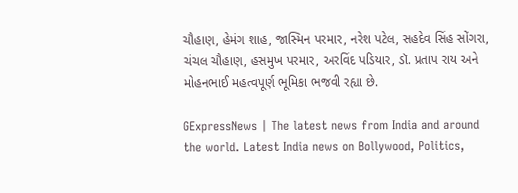ચૌહાણ, હેમંગ શાહ, જાસ્મિન પરમાર, નરેશ પટેલ, સહદેવ સિંહ સોંગરા, ચંચલ ચૌહાણ, હસમુખ પરમાર, અરવિંદ પડિયાર, ડૉ. પ્રતાપ રાય અને મોહનભાઈ મહત્વપૂર્ણ ભૂમિકા ભજવી રહ્યા છે.

GExpressNews | The latest news from India and around the world. Latest India news on Bollywood, Politics,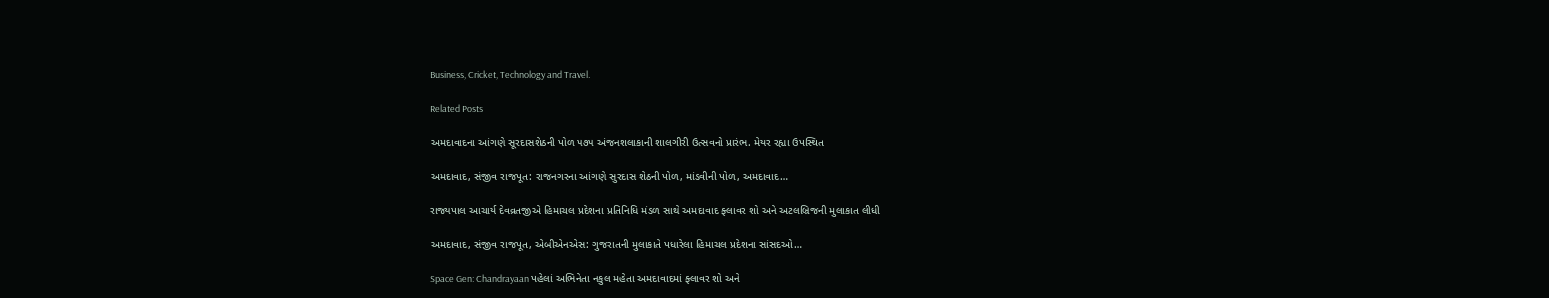Business, Cricket, Technology and Travel.

Related Posts

અમદાવાદના આંગણે સૂરદાસશેઠની પોળ ૫૭૫ અંજનશલાકાની શાલગીરી ઉત્સવનો પ્રારંભ. મેયર રહ્યા ઉપસ્થિત

અમદાવાદ, સંજીવ રાજપૂત: રાજનગરના આંગણે સુરદાસ શેઠની પોળ, માંડવીની પોળ, અમદાવાદ…

રાજ્યપાલ આચાર્ય દેવવ્રતજીએ હિમાચલ પ્રદેશના પ્રતિનિધિ મંડળ સાથે અમદાવાદ ફ્લાવર શો અને અટલબ્રિજની મુલાકાત લીધી

અમદાવાદ, સંજીવ રાજપૂત, એબીએનએસ: ગુજરાતની મુલાકાતે પધારેલા હિમાચલ પ્રદેશના સાંસદઓ…

Space Gen: Chandrayaan પહેલાં અભિનેતા નકુલ મહેતા અમદાવાદમાં ફ્લાવર શો અને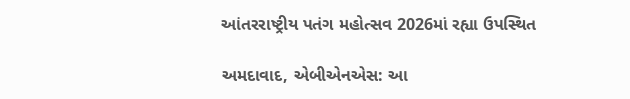આંતરરાષ્ટ્રીય પતંગ મહોત્સવ 2026માં રહ્યા ઉપસ્થિત

અમદાવાદ, એબીએનએસ: આ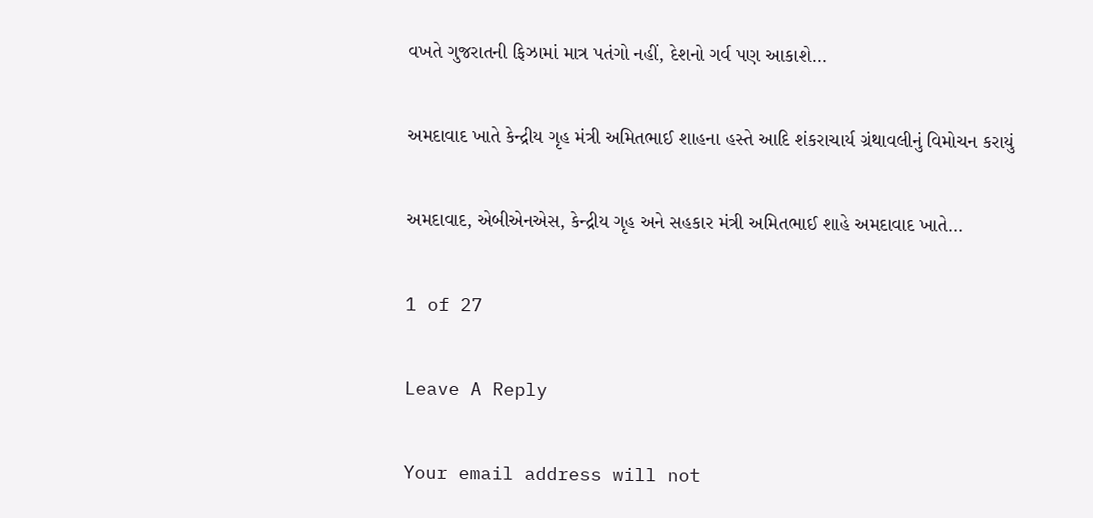વખતે ગુજરાતની ફિઝામાં માત્ર પતંગો નહીં, દેશનો ગર્વ પણ આકાશે…

અમદાવાદ ખાતે કેન્દ્રીય ગૃહ મંત્રી અમિતભાઈ શાહના હસ્તે આદિ શંકરાચાર્ય ગ્રંથાવલીનું વિમોચન કરાયું

અમદાવાદ, એબીએનએસ, કેન્દ્રીય ગૃહ અને સહકાર મંત્રી અમિતભાઈ શાહે અમદાવાદ ખાતે…

1 of 27

Leave A Reply

Your email address will not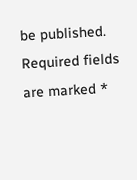be published. Required fields are marked *